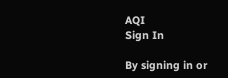AQI
Sign In

By signing in or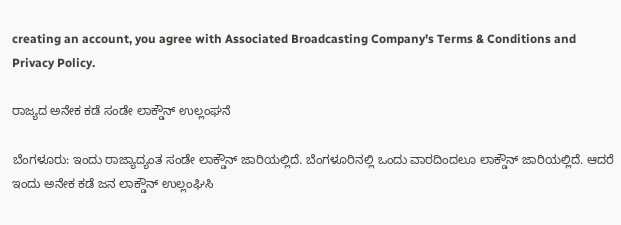creating an account, you agree with Associated Broadcasting Company's Terms & Conditions and Privacy Policy.

ರಾಜ್ಯದ ಅನೇಕ ಕಡೆ ಸಂಡೇ ಲಾಕ್ಡೌನ್ ಉಲ್ಲಂಘನೆ

ಬೆಂಗಳೂರು: ಇಂದು ರಾಜ್ಯಾದ್ಯಂತ ಸಂಡೇ ಲಾಕ್ಡೌನ್ ಜಾರಿಯಲ್ಲಿದೆ. ಬೆಂಗಳೂರಿನಲ್ಲಿ ಒಂದು ವಾರದಿಂದಲೂ ಲಾಕ್ಡೌನ್ ಜಾರಿಯಲ್ಲಿದೆ. ಆದರೆ ಇಂದು ಅನೇಕ ಕಡೆ ಜನ ಲಾಕ್ಡೌನ್ ಉಲ್ಲಂಘಿಸಿ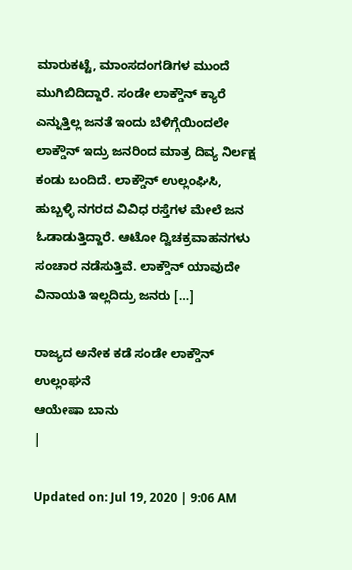ಮಾರುಕಟ್ಟೆ, ಮಾಂಸದಂಗಡಿಗಳ ಮುಂದೆ ಮುಗಿಬಿದಿದ್ದಾರೆ. ಸಂಡೇ ಲಾಕ್ಡೌನ್ ಕ್ಯಾರೆ ಎನ್ನುತ್ತಿಲ್ಲ ಜನತೆ ಇಂದು ಬೆಳಿಗ್ಗೆಯಿಂದಲೇ ಲಾಕ್ಡೌನ್ ಇದ್ರು ಜನರಿಂದ ಮಾತ್ರ ದಿವ್ಯ ನಿರ್ಲಕ್ಷ ಕಂಡು ಬಂದಿದೆ. ಲಾಕ್ಡೌನ್ ಉಲ್ಲಂಘಿಸಿ, ಹುಬ್ಬಳ್ಳಿ ನಗರದ ವಿವಿಧ ರಸ್ತೆಗಳ ಮೇಲೆ ಜನ ಓಡಾಡುತ್ತಿದ್ದಾರೆ. ಆಟೋ ದ್ವಿಚಕ್ರವಾಹನಗಳು ಸಂಚಾರ ನಡೆಸುತ್ತಿವೆ. ಲಾಕ್ಡೌನ್ ಯಾವುದೇ ವಿನಾಯತಿ ಇಲ್ಲದಿದ್ರು ಜನರು […]

ರಾಜ್ಯದ ಅನೇಕ ಕಡೆ ಸಂಡೇ ಲಾಕ್ಡೌನ್ ಉಲ್ಲಂಘನೆ
ಆಯೇಷಾ ಬಾನು
|

Updated on: Jul 19, 2020 | 9:06 AM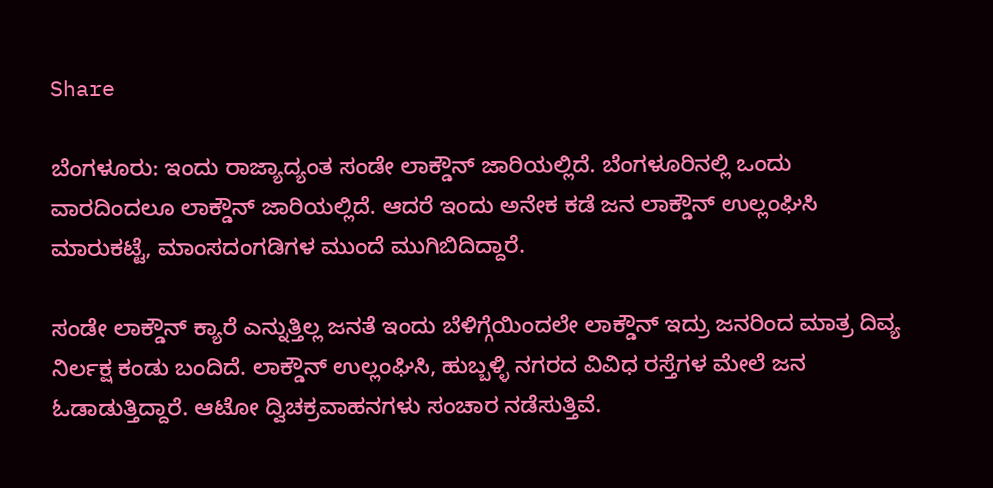Share

ಬೆಂಗಳೂರು: ಇಂದು ರಾಜ್ಯಾದ್ಯಂತ ಸಂಡೇ ಲಾಕ್ಡೌನ್ ಜಾರಿಯಲ್ಲಿದೆ. ಬೆಂಗಳೂರಿನಲ್ಲಿ ಒಂದು ವಾರದಿಂದಲೂ ಲಾಕ್ಡೌನ್ ಜಾರಿಯಲ್ಲಿದೆ. ಆದರೆ ಇಂದು ಅನೇಕ ಕಡೆ ಜನ ಲಾಕ್ಡೌನ್ ಉಲ್ಲಂಘಿಸಿ ಮಾರುಕಟ್ಟೆ, ಮಾಂಸದಂಗಡಿಗಳ ಮುಂದೆ ಮುಗಿಬಿದಿದ್ದಾರೆ.

ಸಂಡೇ ಲಾಕ್ಡೌನ್ ಕ್ಯಾರೆ ಎನ್ನುತ್ತಿಲ್ಲ ಜನತೆ ಇಂದು ಬೆಳಿಗ್ಗೆಯಿಂದಲೇ ಲಾಕ್ಡೌನ್ ಇದ್ರು ಜನರಿಂದ ಮಾತ್ರ ದಿವ್ಯ ನಿರ್ಲಕ್ಷ ಕಂಡು ಬಂದಿದೆ. ಲಾಕ್ಡೌನ್ ಉಲ್ಲಂಘಿಸಿ, ಹುಬ್ಬಳ್ಳಿ ನಗರದ ವಿವಿಧ ರಸ್ತೆಗಳ ಮೇಲೆ ಜನ ಓಡಾಡುತ್ತಿದ್ದಾರೆ. ಆಟೋ ದ್ವಿಚಕ್ರವಾಹನಗಳು ಸಂಚಾರ ನಡೆಸುತ್ತಿವೆ.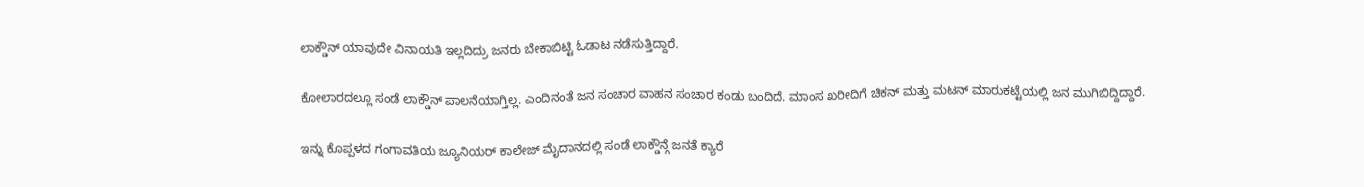ಲಾಕ್ಡೌನ್ ಯಾವುದೇ ವಿನಾಯತಿ ಇಲ್ಲದಿದ್ರು ಜನರು ಬೇಕಾಬಿಟ್ಟಿ ಓಡಾಟ ನಡೆಸುತ್ತಿದ್ದಾರೆ.

ಕೋಲಾರದಲ್ಲೂ ಸಂಡೆ ಲಾಕ್ಡೌನ್ ‌ಪಾಲನೆಯಾಗ್ತಿಲ್ಲ. ಎಂದಿನಂತೆ ‌ಜನ‌ ಸಂಚಾರ ವಾಹನ ಸಂಚಾರ ಕಂಡು ಬಂದಿದೆ. ಮಾಂಸ‌ ಖರೀದಿಗೆ ಚಿಕನ್ ಮತ್ತು‌ ಮಟನ್ ಮಾರುಕಟ್ಟೆಯಲ್ಲಿ ಜನ ಮುಗಿಬಿದ್ದಿದ್ದಾರೆ.

ಇನ್ನು ಕೊಪ್ಪಳದ ಗಂಗಾವತಿಯ ಜ್ಯೂನಿಯರ್ ಕಾಲೇಜ್ ಮೈದಾನದಲ್ಲಿ ಸಂಡೆ ಲಾಕ್ಡೌನ್ಗೆ ಜನತೆ ಕ್ಯಾರೆ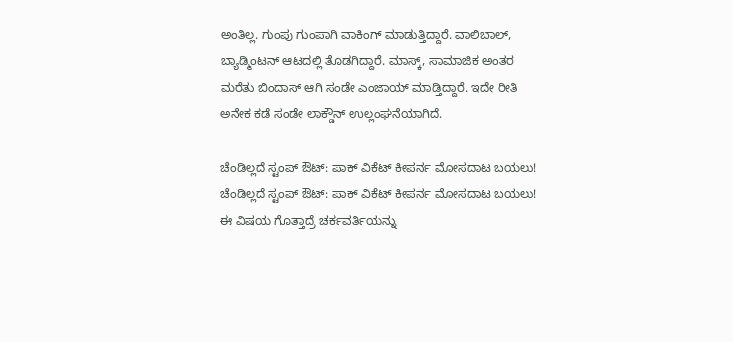ಅಂತಿಲ್ಲ. ಗುಂಪು ಗುಂಪಾಗಿ ವಾಕಿಂಗ್ ಮಾಡುತ್ತಿದ್ದಾರೆ. ವಾಲಿಬಾಲ್, ಬ್ಯಾಡ್ಮಿಂಟನ್ ಆಟದಲ್ಲಿ ತೊಡಗಿದ್ದಾರೆ. ಮಾಸ್ಕ್, ಸಾಮಾಜಿಕ ಅಂತರ ಮರೆತು ಬಿಂದಾಸ್ ಆಗಿ ಸಂಡೇ ಎಂಜಾಯ್ ಮಾಡ್ತಿದ್ದಾರೆ. ಇದೇ ರೀತಿ ಅನೇಕ ಕಡೆ ಸಂಡೇ ಲಾಕ್ಡೌನ್ ಉಲ್ಲಂಘನೆಯಾಗಿದೆ.

ಚೆಂಡಿಲ್ಲದೆ ಸ್ಟಂಪ್ ಔಟ್: ಪಾಕ್ ವಿಕೆಟ್ ಕೀಪರ್ನ ಮೋಸದಾಟ ಬಯಲು!
ಚೆಂಡಿಲ್ಲದೆ ಸ್ಟಂಪ್ ಔಟ್: ಪಾಕ್ ವಿಕೆಟ್ ಕೀಪರ್ನ ಮೋಸದಾಟ ಬಯಲು!
ಈ ವಿಷಯ ಗೊತ್ತಾದ್ರೆ ಚರ್ಕವರ್ತಿಯನ್ನು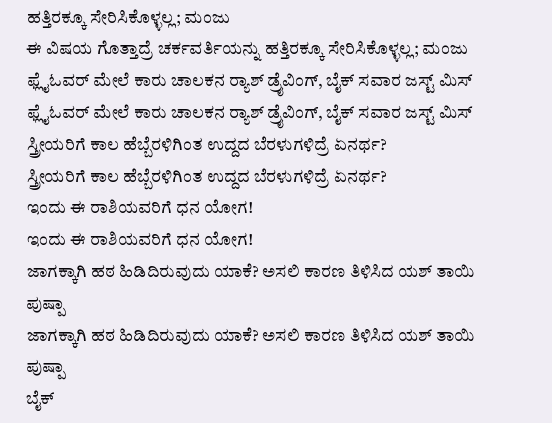ಹತ್ತಿರಕ್ಕೂ ಸೇರಿಸಿಕೊಳ್ಳಲ್ಲ; ಮಂಜು
ಈ ವಿಷಯ ಗೊತ್ತಾದ್ರೆ ಚರ್ಕವರ್ತಿಯನ್ನು ಹತ್ತಿರಕ್ಕೂ ಸೇರಿಸಿಕೊಳ್ಳಲ್ಲ; ಮಂಜು
ಫ್ಲೈಓವರ್ ಮೇಲೆ ಕಾರು ಚಾಲಕನ ರ‍್ಯಾಶ್ ಡ್ರೈವಿಂಗ್, ಬೈಕ್ ಸವಾರ ಜಸ್ಟ್ ಮಿಸ್
ಫ್ಲೈಓವರ್ ಮೇಲೆ ಕಾರು ಚಾಲಕನ ರ‍್ಯಾಶ್ ಡ್ರೈವಿಂಗ್, ಬೈಕ್ ಸವಾರ ಜಸ್ಟ್ ಮಿಸ್
ಸ್ತ್ರೀಯರಿಗೆ ಕಾಲ ಹೆಬ್ಬೆರಳಿಗಿಂತ ಉದ್ದದ ಬೆರಳುಗಳಿದ್ರೆ ಏನರ್ಥ?
ಸ್ತ್ರೀಯರಿಗೆ ಕಾಲ ಹೆಬ್ಬೆರಳಿಗಿಂತ ಉದ್ದದ ಬೆರಳುಗಳಿದ್ರೆ ಏನರ್ಥ?
ಇಂದು ಈ ರಾಶಿಯವರಿಗೆ ಧನ ಯೋಗ!
ಇಂದು ಈ ರಾಶಿಯವರಿಗೆ ಧನ ಯೋಗ!
ಜಾಗಕ್ಕಾಗಿ ಹಠ ಹಿಡಿದಿರುವುದು ಯಾಕೆ? ಅಸಲಿ ಕಾರಣ ತಿಳಿಸಿದ ಯಶ್ ತಾಯಿ ಪುಷ್ಪಾ
ಜಾಗಕ್ಕಾಗಿ ಹಠ ಹಿಡಿದಿರುವುದು ಯಾಕೆ? ಅಸಲಿ ಕಾರಣ ತಿಳಿಸಿದ ಯಶ್ ತಾಯಿ ಪುಷ್ಪಾ
ಬೈಕ್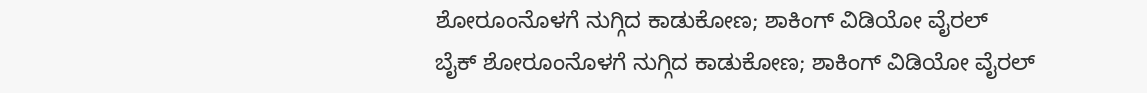ಶೋರೂಂನೊಳಗೆ ನುಗ್ಗಿದ ಕಾಡುಕೋಣ; ಶಾಕಿಂಗ್ ವಿಡಿಯೋ ವೈರಲ್
ಬೈಕ್ ಶೋರೂಂನೊಳಗೆ ನುಗ್ಗಿದ ಕಾಡುಕೋಣ; ಶಾಕಿಂಗ್ ವಿಡಿಯೋ ವೈರಲ್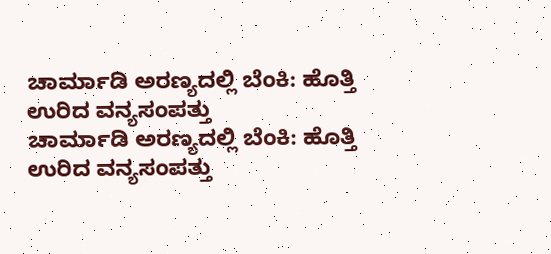ಚಾರ್ಮಾಡಿ ಅರಣ್ಯದಲ್ಲಿ ಬೆಂಕಿ: ಹೊತ್ತಿ ಉರಿದ ವನ್ಯಸಂಪತ್ತು
ಚಾರ್ಮಾಡಿ ಅರಣ್ಯದಲ್ಲಿ ಬೆಂಕಿ: ಹೊತ್ತಿ ಉರಿದ ವನ್ಯಸಂಪತ್ತು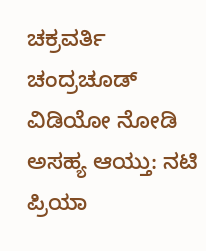ಚಕ್ರವರ್ತಿ ಚಂದ್ರಚೂಡ್ ವಿಡಿಯೋ ನೋಡಿ ಅಸಹ್ಯ ಆಯ್ತು: ನಟಿ ಪ್ರಿಯಾ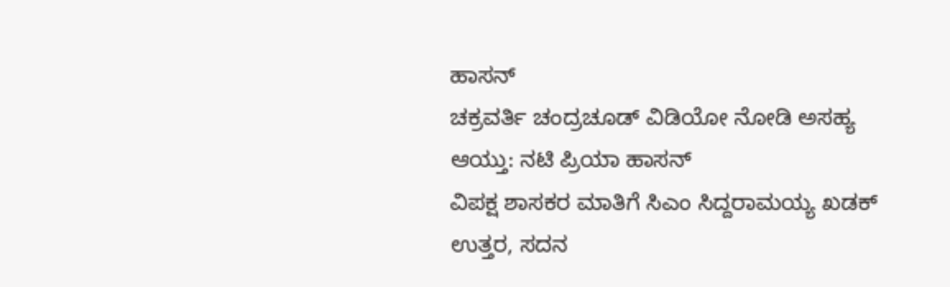ಹಾಸನ್
ಚಕ್ರವರ್ತಿ ಚಂದ್ರಚೂಡ್ ವಿಡಿಯೋ ನೋಡಿ ಅಸಹ್ಯ ಆಯ್ತು: ನಟಿ ಪ್ರಿಯಾ ಹಾಸನ್
ವಿಪಕ್ಷ ಶಾಸಕರ ಮಾತಿಗೆ ಸಿಎಂ ಸಿದ್ದರಾಮಯ್ಯ ಖಡಕ್ ಉತ್ತರ, ಸದನ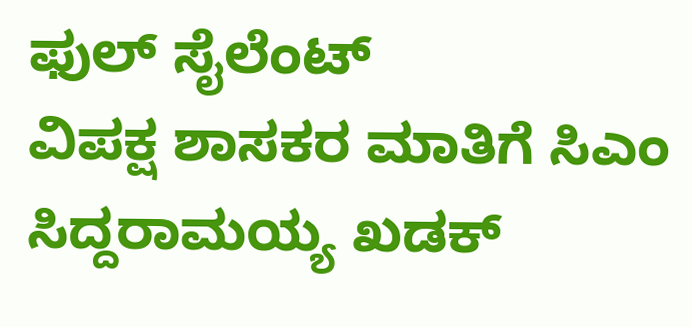ಫುಲ್ ಸೈಲೆಂಟ್
ವಿಪಕ್ಷ ಶಾಸಕರ ಮಾತಿಗೆ ಸಿಎಂ ಸಿದ್ದರಾಮಯ್ಯ ಖಡಕ್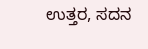ಉತ್ತರ, ಸದನ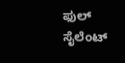ಫುಲ್ ಸೈಲೆಂಟ್